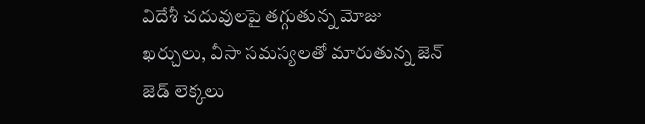విదేశీ చదువులపై తగ్గుతున్న మోజు
ఖర్చులు, వీసా సమస్యలతో మారుతున్న జెన్ జెడ్ లెక్కలు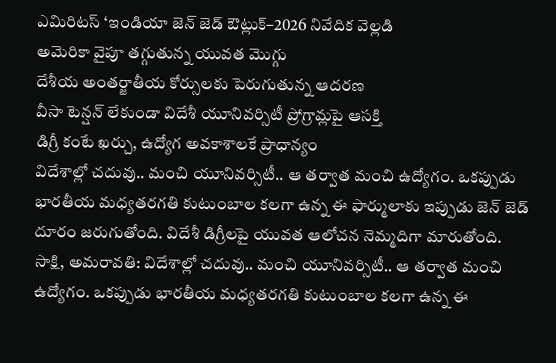ఎమిరిటస్ ‘ఇండియా జెన్ జెడ్ ఔట్లుక్–2026 నివేదిక వెల్లడి
అమెరికా వైపూ తగ్గుతున్న యువత మొగ్గు
దేశీయ అంతర్జాతీయ కోర్సులకు పెరుగుతున్న ఆదరణ
వీసా టెన్షన్ లేకుండా విదేశీ యూనివర్సిటీ ప్రోగ్రామ్లపై ఆసక్తి
డిగ్రీ కంటే ఖర్చు, ఉద్యోగ అవకాశాలకే ప్రాధాన్యం
విదేశాల్లో చదువు.. మంచి యూనివర్సిటీ.. ఆ తర్వాత మంచి ఉద్యోగం. ఒకప్పుడు భారతీయ మధ్యతరగతి కుటుంబాల కలగా ఉన్న ఈ ఫార్ములాకు ఇప్పుడు జెన్ జెడ్ దూరం జరుగుతోంది. విదేశీ డిగ్రీలపై యువత ఆలోచన నెమ్మదిగా మారుతోంది.
సాక్షి, అమరావతి: విదేశాల్లో చదువు.. మంచి యూనివర్సిటీ.. ఆ తర్వాత మంచి ఉద్యోగం. ఒకప్పుడు భారతీయ మధ్యతరగతి కుటుంబాల కలగా ఉన్న ఈ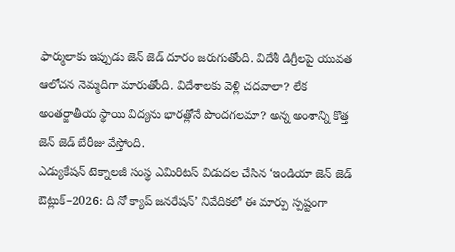ఫార్ములాకు ఇప్పుడు జెన్ జెడ్ దూరం జరుగుతోంది. విదేశీ డిగ్రీలపై యువత ఆలోచన నెమ్మదిగా మారుతోంది. విదేశాలకు వెళ్లి చదవాలా? లేక అంతర్జాతీయ స్థాయి విద్యను భారత్లోనే పొందగలమా? అన్న అంశాన్ని కొత్త జెన్ జెడ్ బేరీజు వేస్తోంది.
ఎడ్యుకేషన్ టెక్నాలజీ సంస్థ ఎమిరిటస్ విడుదల చేసిన ‘ఇండియా జెన్ జెడ్ ఔట్లుక్–2026: ది నో క్యాప్ జనరేషన్’ నివేదికలో ఈ మార్పు స్పష్టంగా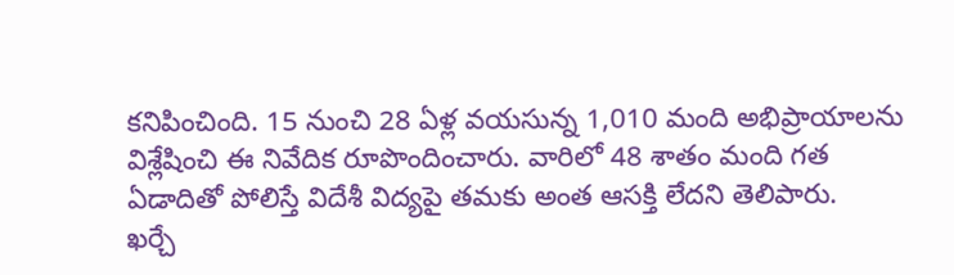కనిపించింది. 15 నుంచి 28 ఏళ్ల వయసున్న 1,010 మంది అభిప్రాయాలను విశ్లేషించి ఈ నివేదిక రూపొందించారు. వారిలో 48 శాతం మంది గత ఏడాదితో పోలిస్తే విదేశీ విద్యపై తమకు అంత ఆసక్తి లేదని తెలిపారు.
ఖర్చే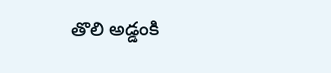తొలి అడ్డంకి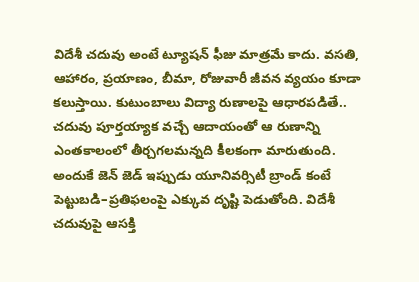విదేశీ చదువు అంటే ట్యూషన్ ఫీజు మాత్రమే కాదు. వసతి, ఆహారం, ప్రయాణం, బీమా, రోజువారీ జీవన వ్యయం కూడా కలుస్తాయి. కుటుంబాలు విద్యా రుణాలపై ఆధారపడితే.. చదువు పూర్తయ్యాక వచ్చే ఆదాయంతో ఆ రుణాన్ని ఎంతకాలంలో తీర్చగలమన్నది కీలకంగా మారుతుంది. అందుకే జెన్ జెడ్ ఇప్పుడు యూనివర్సిటీ బ్రాండ్ కంటే పెట్టుబడి–ప్రతిఫలంపై ఎక్కువ దృష్టి పెడుతోంది. విదేశీ చదువుపై ఆసక్తి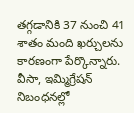తగ్గడానికి 37 నుంచి 41 శాతం మంది ఖర్చులను కారణంగా పేర్కొన్నారు.
వీసా, ఇమ్మిగ్రేషన్ నిబంధనల్లో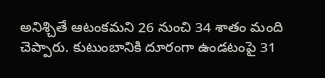అనిశ్చితే ఆటంకమని 26 నుంచి 34 శాతం మంది చెప్పారు. కుటుంబానికి దూరంగా ఉండటంపై 31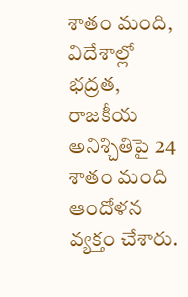శాతం మంది, విదేశాల్లో భద్రత, రాజకీయ అనిశ్చితిపై 24 శాతం మంది ఆందోళన వ్యక్తం చేశారు.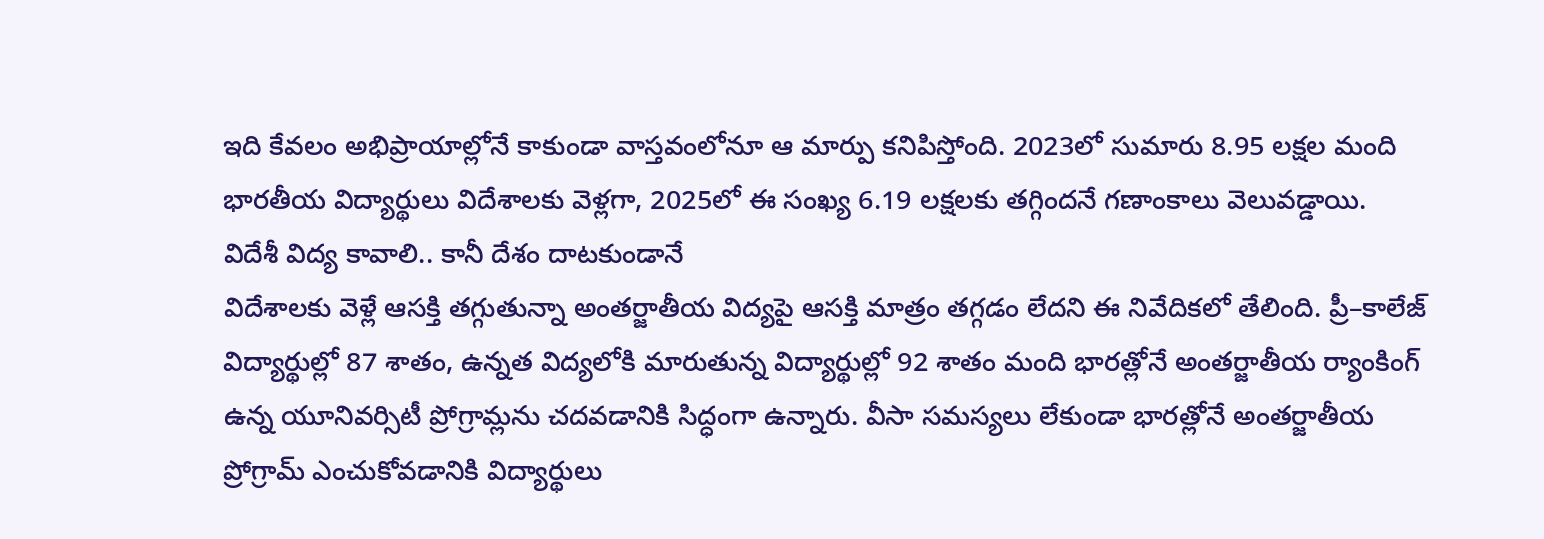ఇది కేవలం అభిప్రాయాల్లోనే కాకుండా వాస్తవంలోనూ ఆ మార్పు కనిపిస్తోంది. 2023లో సుమారు 8.95 లక్షల మంది భారతీయ విద్యార్థులు విదేశాలకు వెళ్లగా, 2025లో ఈ సంఖ్య 6.19 లక్షలకు తగ్గిందనే గణాంకాలు వెలువడ్డాయి.
విదేశీ విద్య కావాలి.. కానీ దేశం దాటకుండానే
విదేశాలకు వెళ్లే ఆసక్తి తగ్గుతున్నా అంతర్జాతీయ విద్యపై ఆసక్తి మాత్రం తగ్గడం లేదని ఈ నివేదికలో తేలింది. ప్రీ–కాలేజ్ విద్యార్థుల్లో 87 శాతం, ఉన్నత విద్యలోకి మారుతున్న విద్యార్థుల్లో 92 శాతం మంది భారత్లోనే అంతర్జాతీయ ర్యాంకింగ్ ఉన్న యూనివర్సిటీ ప్రోగ్రామ్లను చదవడానికి సిద్ధంగా ఉన్నారు. వీసా సమస్యలు లేకుండా భారత్లోనే అంతర్జాతీయ ప్రోగ్రామ్ ఎంచుకోవడానికి విద్యార్థులు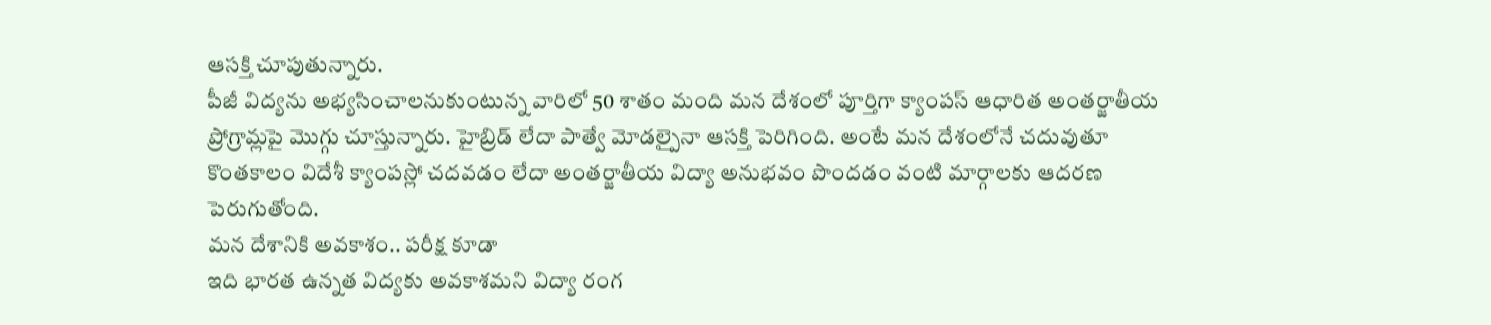ఆసక్తి చూపుతున్నారు.
పీజీ విద్యను అభ్యసించాలనుకుంటున్న వారిలో 50 శాతం మంది మన దేశంలో పూర్తిగా క్యాంపస్ ఆధారిత అంతర్జాతీయ ప్రోగ్రామ్లపై మొగ్గు చూస్తున్నారు. హైబ్రిడ్ లేదా పాత్వే మోడల్పైనా ఆసక్తి పెరిగింది. అంటే మన దేశంలోనే చదువుతూ కొంతకాలం విదేశీ క్యాంపస్లో చదవడం లేదా అంతర్జాతీయ విద్యా అనుభవం పొందడం వంటి మార్గాలకు ఆదరణ పెరుగుతోంది.
మన దేశానికి అవకాశం.. పరీక్ష కూడా
ఇది భారత ఉన్నత విద్యకు అవకాశమని విద్యా రంగ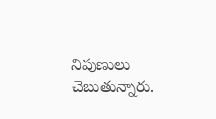నిపుణులు చెబుతున్నారు.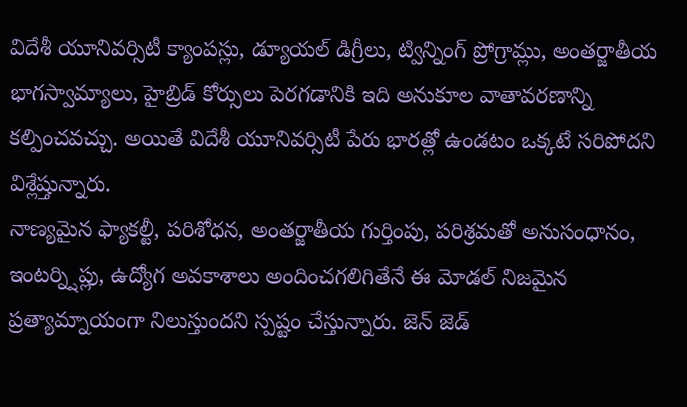విదేశీ యూనివర్సిటీ క్యాంపస్లు, డ్యూయల్ డిగ్రీలు, ట్విన్నింగ్ ప్రోగ్రామ్లు, అంతర్జాతీయ భాగస్వామ్యాలు, హైబ్రిడ్ కోర్సులు పెరగడానికి ఇది అనుకూల వాతావరణాన్ని కల్పించవచ్చు. అయితే విదేశీ యూనివర్సిటీ పేరు భారత్లో ఉండటం ఒక్కటే సరిపోదని విశ్లేష్తున్నారు.
నాణ్యమైన ఫ్యాకల్టీ, పరిశోధన, అంతర్జాతీయ గుర్తింపు, పరిశ్రమతో అనుసంధానం, ఇంటర్న్షిప్లు, ఉద్యోగ అవకాశాలు అందించగలిగితేనే ఈ మోడల్ నిజమైన ప్రత్యామ్నాయంగా నిలుస్తుందని స్పష్టం చేస్తున్నారు. జెన్ జెడ్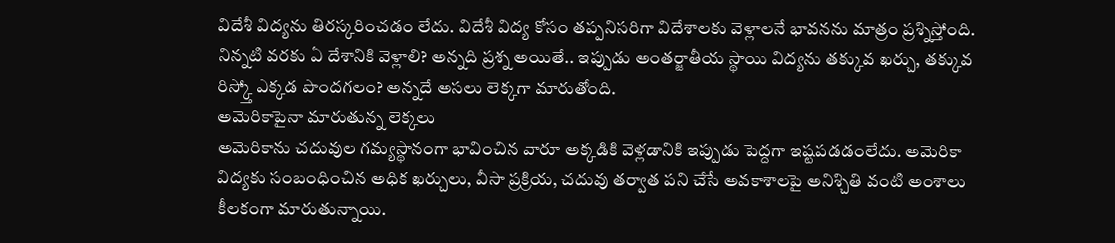విదేశీ విద్యను తిరస్కరించడం లేదు. విదేశీ విద్య కోసం తప్పనిసరిగా విదేశాలకు వెళ్లాలనే భావనను మాత్రం ప్రశ్నిస్తోంది. నిన్నటి వరకు ఏ దేశానికి వెళ్లాలి? అన్నది ప్రశ్న అయితే.. ఇప్పుడు అంతర్జాతీయ స్థాయి విద్యను తక్కువ ఖర్చు, తక్కువ రిస్క్తో ఎక్కడ పొందగలం? అన్నదే అసలు లెక్కగా మారుతోంది.
అమెరికాపైనా మారుతున్న లెక్కలు
అమెరికాను చదువుల గమ్యస్థానంగా భావించిన వారూ అక్కడికి వెళ్లడానికి ఇప్పుడు పెద్దగా ఇష్టపడడంలేదు. అమెరికా విద్యకు సంబంధించిన అధిక ఖర్చులు, వీసా ప్రక్రియ, చదువు తర్వాత పని చేసే అవకాశాలపై అనిశ్చితి వంటి అంశాలు కీలకంగా మారుతున్నాయి.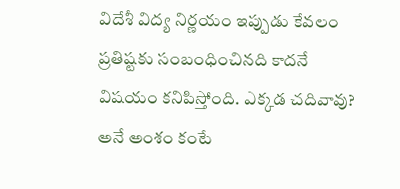విదేశీ విద్య నిర్ణయం ఇప్పుడు కేవలం ప్రతిష్టకు సంబంధించినది కాదనే విషయం కనిపిస్తోంది. ఎక్కడ చదివావు? అనే అంశం కంటే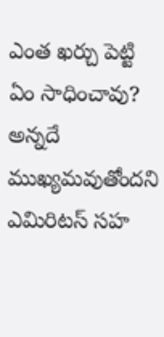ఎంత ఖర్చు పెట్టి ఏం సాధించావు? అన్నదే ముఖ్యమవుతోందని ఎమిరిటస్ సహ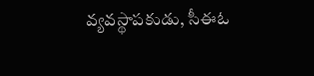వ్యవస్థాపకుడు, సీఈఓ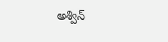అశ్విన్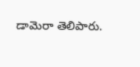డామెరా తెలిపారు.